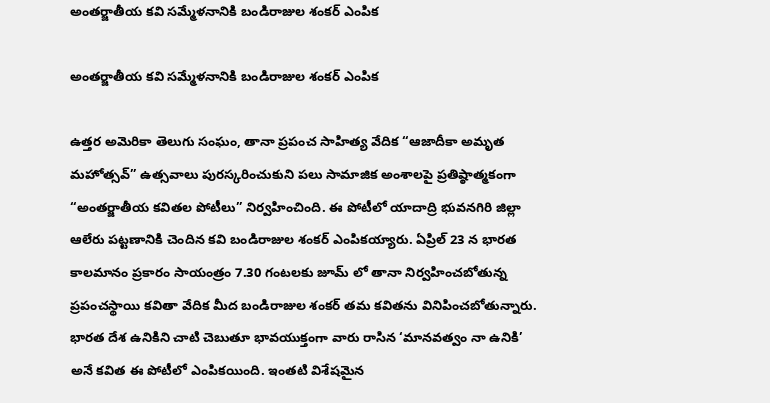అంతర్జాతీయ కవి సమ్మేళనానికి బండిరాజుల శంకర్ ఎంపిక

అంతర్జాతీయ కవి సమ్మేళనానికి బండిరాజుల శంకర్ ఎంపిక

ఉత్తర అమెరికా తెలుగు సంఘం, తానా ప్రపంచ సాహిత్య వేదిక “ఆజాదీకా అమృత మహోత్సవ్” ఉత్సవాలు పురస్కరించుకుని పలు సామాజిక అంశాలపై ప్రతిష్ఠాత్మకంగా “అంతర్జాతీయ కవితల పోటీలు” నిర్వహించింది. ఈ పోటీలో యాదాద్రి భువనగిరి జిల్లా ఆలేరు పట్టణానికి చెందిన కవి బండిరాజుల శంకర్ ఎంపికయ్యారు. ఏప్రిల్ 23 న భారత కాలమానం ప్రకారం సాయంత్రం 7.30 గంటలకు జూమ్ లో తానా నిర్వహించబోతున్న ప్రపంచస్థాయి కవితా వేదిక మీద బండిరాజుల శంకర్ తమ కవితను వినిపించబోతున్నారు. భారత దేశ ఉనికిని చాటి చెబుతూ భావయుక్తంగా వారు రాసిన ‘మానవత్వం నా ఉనికి’ అనే కవిత ఈ పోటీలో ఎంపికయింది. ఇంతటి విశేషమైన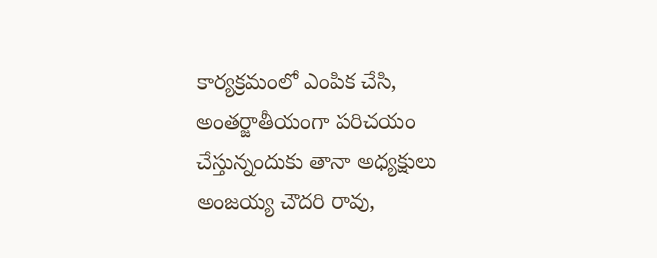కార్యక్రమంలో ఎంపిక చేసి, అంతర్జాతీయంగా పరిచయం చేస్తున్నందుకు తానా అధ్యక్షులు అంజయ్య చౌదరి రావు,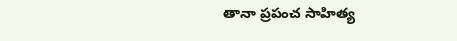తానా ప్రపంచ సాహిత్య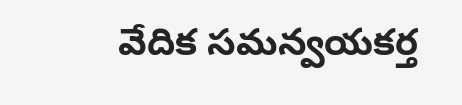వేదిక సమన్వయకర్త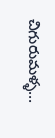చిగురుమళ్ళ…